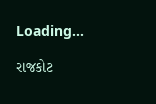Loading...

રાજકોટ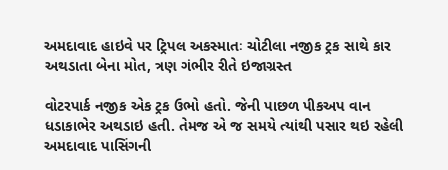અમદાવાદ હાઇવે પર ટ્રિપલ અકસ્માતઃ ચોટીલા નજીક ટ્રક સાથે કાર અથડાતા બેના મોત, ત્રણ ગંભીર રીતે ઇજાગ્રસ્ત

વોટરપાર્ક નજીક એક ટ્રક ઉભો હતો. જેની પાછળ પીકઅપ વાન ધડાકાભેર અથડાઇ હતી. તેમજ એ જ સમયે ત્યાંથી પસાર થઇ રહેલી અમદાવાદ પાસિંગની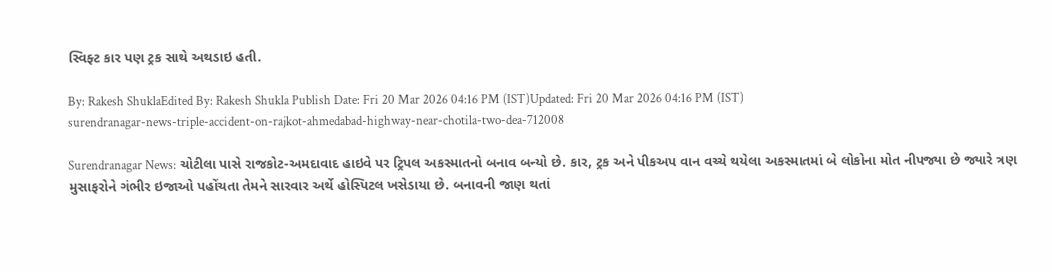સ્વિફ્ટ કાર પણ ટ્રક સાથે અથડાઇ હતી.

By: Rakesh ShuklaEdited By: Rakesh Shukla Publish Date: Fri 20 Mar 2026 04:16 PM (IST)Updated: Fri 20 Mar 2026 04:16 PM (IST)
surendranagar-news-triple-accident-on-rajkot-ahmedabad-highway-near-chotila-two-dea-712008

Surendranagar News: ચોટીલા પાસે રાજકોટ-અમદાવાદ હાઇવે પર ટ્રિપલ અકસ્માતનો બનાવ બન્યો છે. કાર, ટ્રક અને પીકઅપ વાન વચ્ચે થયેલા અકસ્માતમાં બે લોકોના મોત નીપજ્યા છે જ્યારે ત્રણ મુસાફરોને ગંભીર ઇજાઓ પહોંચતા તેમને સારવાર અર્થે હોસ્પિટલ ખસેડાયા છે. બનાવની જાણ થતાં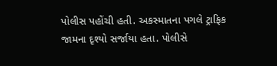પોલીસ પહોંચી હતી. અકસ્માતના પગલે ટ્રાફિક જામના દૃશ્યો સર્જાયા હતા. પોલીસે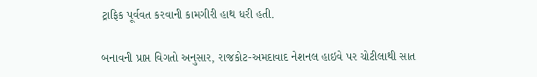ટ્રાફિક પૂર્વવત કરવાની કામગીરી હાથ ધરી હતી.

બનાવની પ્રાપ્ત વિગતો અનુસાર, રાજકોટ-અમદાવાદ નેશનલ હાઇવે પર ચોટીલાથી સાત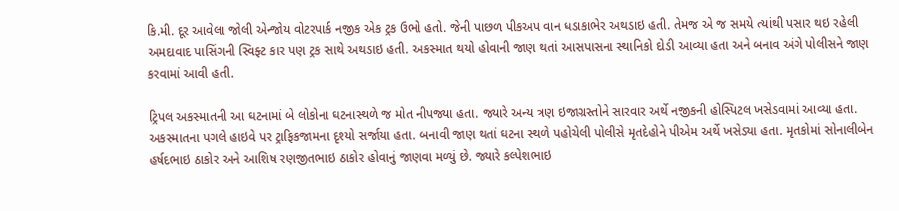કિ.મી. દૂર આવેલા જોલી એન્જોય વોટરપાર્ક નજીક એક ટ્રક ઉભો હતો. જેની પાછળ પીકઅપ વાન ધડાકાભેર અથડાઇ હતી. તેમજ એ જ સમયે ત્યાંથી પસાર થઇ રહેલી અમદાવાદ પાસિંગની સ્વિફ્ટ કાર પણ ટ્રક સાથે અથડાઇ હતી. અકસ્માત થયો હોવાની જાણ થતાં આસપાસના સ્થાનિકો દોડી આવ્યા હતા અને બનાવ અંગે પોલીસને જાણ કરવામાં આવી હતી.

ટ્રિપલ અકસ્માતની આ ઘટનામાં બે લોકોના ઘટનાસ્થળે જ મોત નીપજ્યા હતા. જ્યારે અન્ય ત્રણ ઇજાગ્રસ્તોને સારવાર અર્થે નજીકની હોસ્પિટલ ખસેડવામાં આવ્યા હતા. અકસ્માતના પગલે હાઇવે પર ટ્રાફિકજામના દૃશ્યો સર્જાયા હતા. બનાવી જાણ થતાં ઘટના સ્થળે પહોચેલી પોલીસે મૃતદેહોને પીએમ અર્થે ખસેડ્યા હતા. મૃતકોમાં સોનાલીબેન હર્ષદભાઇ ઠાકોર અને આશિષ રણજીતભાઇ ઠાકોર હોવાનું જાણવા મળ્યું છે. જ્યારે કલ્પેશભાઇ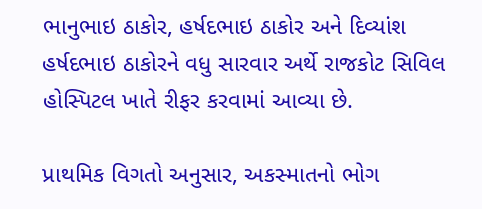ભાનુભાઇ ઠાકોર, હર્ષદભાઇ ઠાકોર અને દિવ્યાંશ હર્ષદભાઇ ઠાકોરને વધુ સારવાર અર્થે રાજકોટ સિવિલ હોસ્પિટલ ખાતે રીફર કરવામાં આવ્યા છે.

પ્રાથમિક વિગતો અનુસાર, અકસ્માતનો ભોગ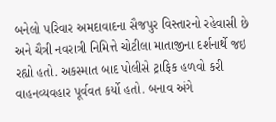બનેલો પરિવાર અમદાવાદના સૈજપુર વિસ્તારનો રહેવાસી છે અને ચૈત્રી નવરાત્રી નિમિત્તે ચોટીલા માતાજીના દર્શનાર્થે જઇ રહ્યો હતો. અકસ્માત બાદ પોલીસે ટ્રાફિક હળવો કરી વાહનવ્યવહાર પૂર્વવત કર્યો હતો. બનાવ અંગે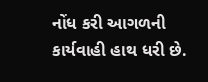નોંધ કરી આગળની કાર્યવાહી હાથ ધરી છે.